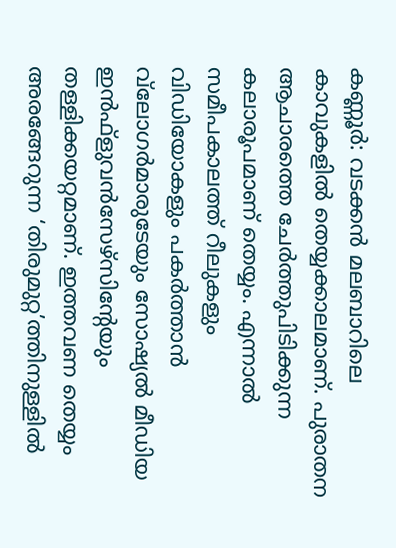കണ്ണൂര്‍: വടക്കന്‍ മലബാറിലെ കാവുകളില്‍ തെയ്യക്കാലമാണ്. പുരാതന ആചാരത്തെ ചേര്‍ത്തുപിടിക്കുന്ന കലാരൂപമാണ് തെയ്യം. എന്നാല്‍ സമീപകാലത്ത് റീലുകളും വിഡിയോകളും പകര്‍ത്താന്‍ വ്‌ലോഗര്‍മാരുടേയും സോഷ്യല്‍ മീഡിയ ഇന്‍ഫ്‌ളുവന്‍സേഴ്‌സിന്റേയും തള്ളിക്കയറ്റമാണ്. ഇത്തവണ തെയ്യം അരങ്ങേറുന്ന ‘തിരുമുറ്റ’ത്തിനുള്ളില്‍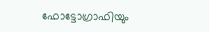ഫോട്ടോഗ്രാഫിയും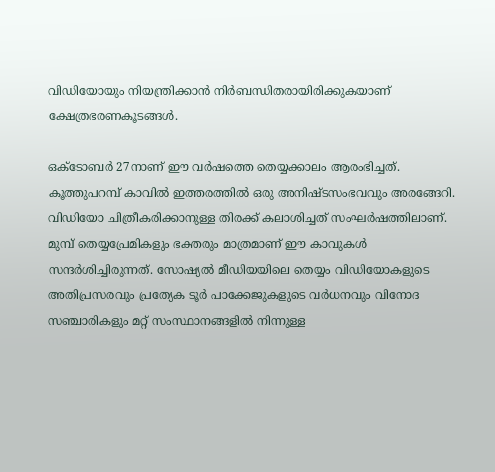വിഡിയോയും നിയന്ത്രിക്കാന്‍ നിര്‍ബന്ധിതരായിരിക്കുകയാണ് ക്ഷേത്രഭരണകൂടങ്ങള്‍.

ഒക്ടോബര്‍ 27നാണ് ഈ വര്‍ഷത്തെ തെയ്യക്കാലം ആരംഭിച്ചത്. കൂത്തുപറമ്പ് കാവില്‍ ഇത്തരത്തില്‍ ഒരു അനിഷ്ടസംഭവവും അരങ്ങേറി. വിഡിയോ ചിത്രീകരിക്കാനുള്ള തിരക്ക് കലാശിച്ചത് സംഘര്‍ഷത്തിലാണ്. മുമ്പ് തെയ്യപ്രേമികളും ഭക്തരും മാത്രമാണ് ഈ കാവുകള്‍ സന്ദര്‍ശിച്ചിരുന്നത്. സോഷ്യല്‍ മീഡിയയിലെ തെയ്യം വിഡിയോകളുടെ അതിപ്രസരവും പ്രത്യേക ടൂര്‍ പാക്കേജുകളുടെ വര്‍ധനവും വിനോദ സഞ്ചാരികളും മറ്റ് സംസ്ഥാനങ്ങളില്‍ നിന്നുള്ള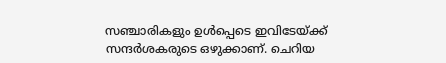സഞ്ചാരികളും ഉള്‍പ്പെടെ ഇവിടേയ്ക്ക് സന്ദര്‍ശകരുടെ ഒഴുക്കാണ്. ചെറിയ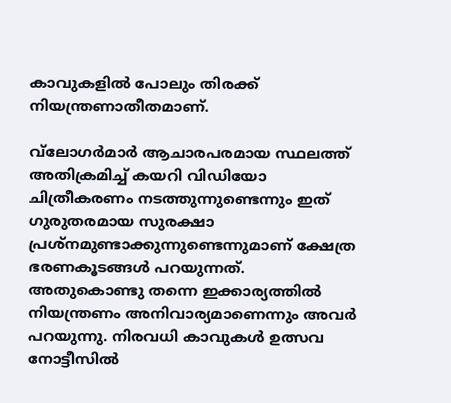കാവുകളില്‍ പോലും തിരക്ക് നിയന്ത്രണാതീതമാണ്.

വ്‌ലോഗര്‍മാര്‍ ആചാരപരമായ സ്ഥലത്ത് അതിക്രമിച്ച് കയറി വിഡിയോ ചിത്രീകരണം നടത്തുന്നുണ്ടെന്നും ഇത് ഗുരുതരമായ സുരക്ഷാ പ്രശ്‌നമുണ്ടാക്കുന്നുണ്ടെന്നുമാണ് ക്ഷേത്ര ഭരണകൂടങ്ങള്‍ പറയുന്നത്. അതുകൊണ്ടു തന്നെ ഇക്കാര്യത്തില്‍ നിയന്ത്രണം അനിവാര്യമാണെന്നും അവര്‍ പറയുന്നു. നിരവധി കാവുകള്‍ ഉത്സവ നോട്ടീസില്‍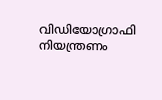വിഡിയോഗ്രാഫി നിയന്ത്രണം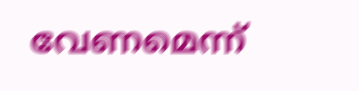വേണമെന്ന്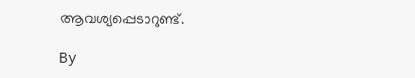ആവശ്യപ്പെടാറുണ്ട്.

By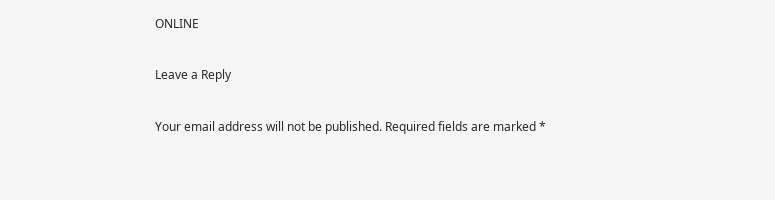ONLINE

Leave a Reply

Your email address will not be published. Required fields are marked *